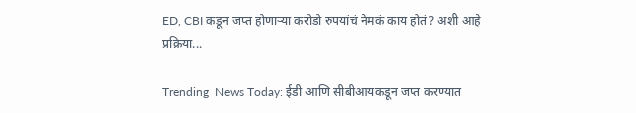ED, CBI कडून जप्त होणाऱ्या करोडो रुपयांचं नेमकं काय होतं? अशी आहे प्रक्रिया...

Trending  News Today: ईडी आणि सीबीआयकडून जप्त करण्यात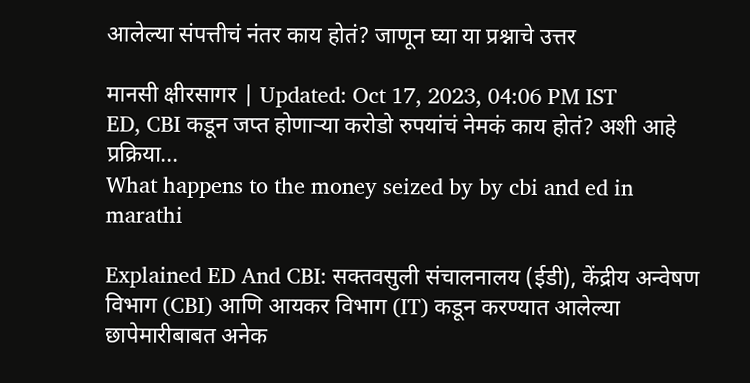आलेल्या संपत्तीचं नंतर काय होतं? जाणून घ्या या प्रश्नाचे उत्तर

मानसी क्षीरसागर | Updated: Oct 17, 2023, 04:06 PM IST
ED, CBI कडून जप्त होणाऱ्या करोडो रुपयांचं नेमकं काय होतं? अशी आहे प्रक्रिया...
What happens to the money seized by by cbi and ed in marathi

Explained ED And CBI: सक्तवसुली संचालनालय (ईडी), केंद्रीय अन्वेषण विभाग (CBI) आणि आयकर विभाग (IT) कडून करण्यात आलेल्या छापेमारीबाबत अनेक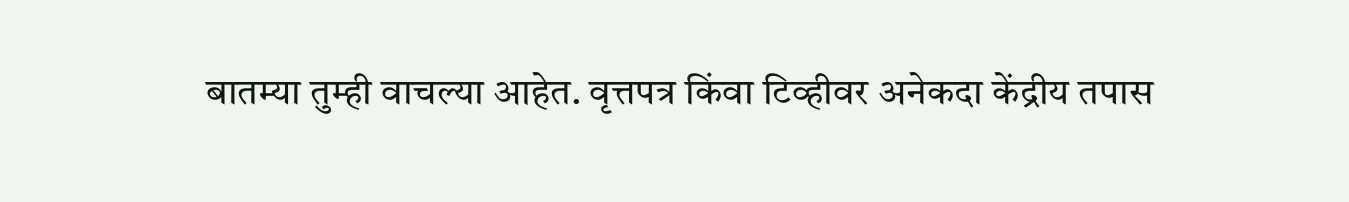बातम्या तुम्ही वाचल्या आहेत. वृत्तपत्र किंवा टिव्हीवर अनेकदा केंद्रीय तपास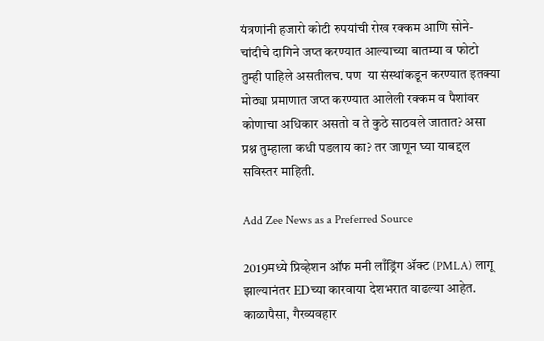यंत्रणांनी हजारो कोटी रुपयांची रोख रक्कम आणि सोने-चांदीचे दागिने जप्त करण्यात आल्याच्या बातम्या व फोटो तुम्ही पाहिले असतीलच. पण  या संस्थांकडून करण्यात इतक्या मोठ्या प्रमाणात जप्त करण्यात आलेली रक्कम व पैशांवर कोणाचा अधिकार असतो व ते कुठे साठवले जातात? असा प्रश्न तुम्हाला कधी पडलाय का? तर जाणून घ्या याबद्दल सविस्तर माहिती.

Add Zee News as a Preferred Source

2019मध्ये प्रिव्हेशन ऑफ मनी लाँड्रिंग ॲक्ट (PMLA) लागू झाल्यानंतर EDच्या कारवाया देशभरात वाढल्या आहेत. काळापैसा, गैरव्यवहार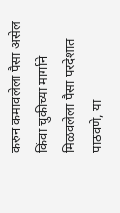करुन कमावलेला पैसा असेल किंवा चुकीच्या मार्गाने मिळवलेला पैसा परदेशात पाठवणे, या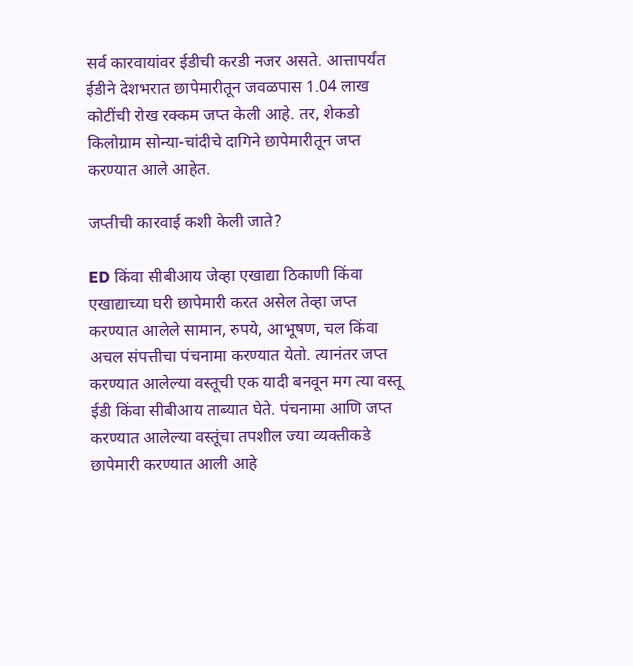सर्व कारवायांवर ईडीची करडी नजर असते. आत्तापर्यंत ईडीने देशभरात छापेमारीतून जवळपास 1.04 लाख कोटींची रोख रक्कम जप्त केली आहे. तर, शेकडो किलोग्राम सोन्या-चांदीचे दागिने छापेमारीतून जप्त करण्यात आले आहेत.

जप्तीची कारवाई कशी केली जाते?

ED किंवा सीबीआय जेव्हा एखाद्या ठिकाणी किंवा एखाद्याच्या घरी छापेमारी करत असेल तेव्हा जप्त करण्यात आलेले सामान, रुपये, आभूषण, चल किंवा अचल संपत्तीचा पंचनामा करण्यात येतो. त्यानंतर जप्त करण्यात आलेल्या वस्तूची एक यादी बनवून मग त्या वस्तू ईडी किंवा सीबीआय ताब्यात घेते. पंचनामा आणि जप्त करण्यात आलेल्या वस्तूंचा तपशील ज्या व्यक्तीकडे छापेमारी करण्यात आली आहे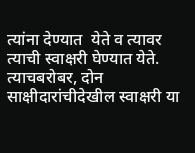त्यांना देण्यात  येते व त्यावर त्याची स्वाक्षरी घेण्यात येते. त्याचबरोबर, दोन साक्षीदारांचीदेखील स्वाक्षरी या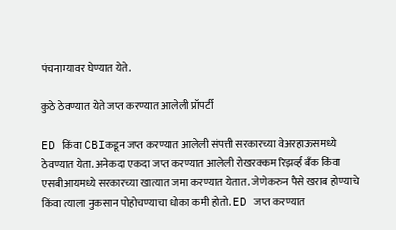पंचनाम्यावर घेण्यात येते.

कुठे ठेवण्यात येते जप्त करण्यात आलेली प्रॉपर्टी

ED किंवा CBIकडून जप्त करण्यात आलेली संपत्ती सरकारच्या वेअरहाऊसमध्ये ठेवण्यात येता. अनेकदा एकदा जप्त करण्यात आलेली रोखरक्कम रिझर्व्ह बँक किंवा एसबीआयमध्ये सरकारच्या खात्यात जमा करण्यात येतात. जेणेकरुन पैसे खराब होण्याचे किंवा त्याला नुकसान पोहोचण्याचा धोका कमी होतो. ED जप्त करण्यात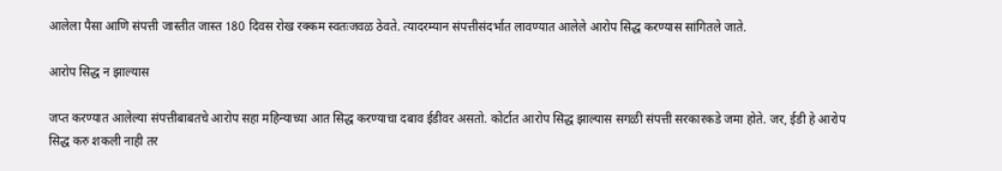आलेला पैसा आणि संपत्ती जास्तीत जास्त 180 दिवस रोख रक्कम स्वतःजवळ ठेवते. त्यादरम्यान संपत्तीसंदर्भात लावण्यात आलेले आरोप सिद्ध करण्यास सांगितले जाते.

आरोप सिद्ध न झाल्यास

जप्त करण्यात आलेल्या संपत्तीबाबतचे आरोप सहा महिन्याच्या आत सिद्ध करण्याचा दबाव ईडीवर असतो. कोर्टात आरोप सिद्ध झाल्यास सगळी संपत्ती सरकारकडे जमा होते. जर, ईडी हे आरोप सिद्ध करु शकली नाही तर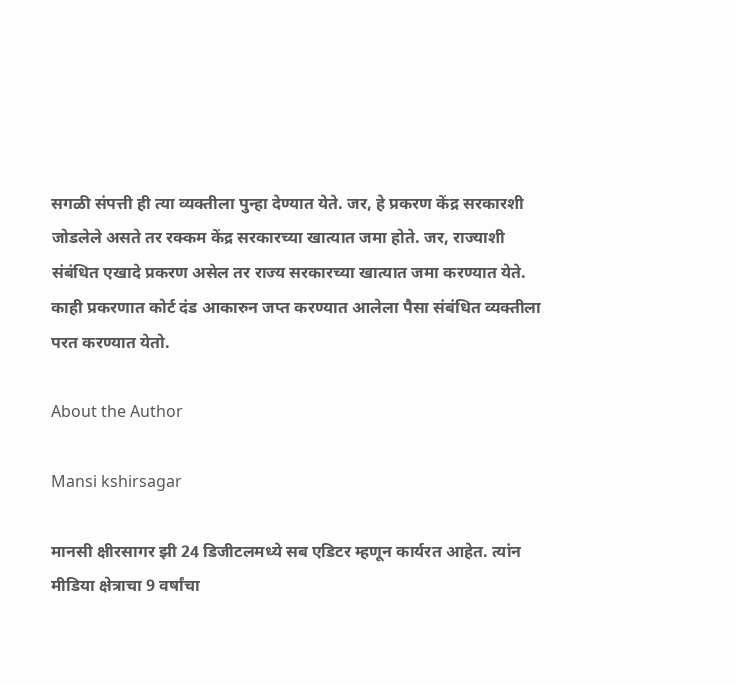सगळी संपत्ती ही त्या व्यक्तीला पुन्हा देण्यात येते. जर, हे प्रकरण केंद्र सरकारशी जोडलेले असते तर रक्कम केंद्र सरकारच्या खात्यात जमा होते. जर, राज्याशी संबंधित एखादे प्रकरण असेल तर राज्य सरकारच्या खात्यात जमा करण्यात येते. काही प्रकरणात कोर्ट दंड आकारुन जप्त करण्यात आलेला पैसा संबंधित व्यक्तीला परत करण्यात येतो.

About the Author

Mansi kshirsagar

मानसी क्षीरसागर झी 24 डिजीटलमध्ये सब एडिटर म्हणून कार्यरत आहेत. त्यांन मीडिया क्षेत्राचा 9 वर्षांचा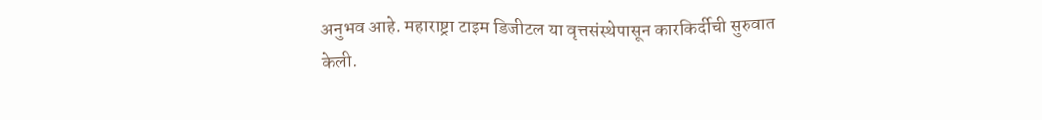अनुभव आहे. महाराष्ट्रा टाइम डिजीटल या वृत्तसंस्थेपासून कारकिर्दीची सुरुवात केली.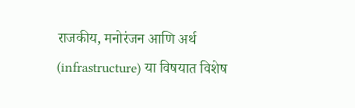राजकीय, मनोरंजन आणि अर्थ (infrastructure) या विषयात विशेष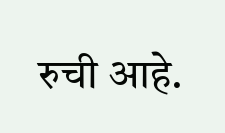रुची आहे.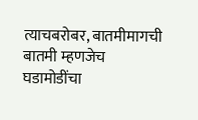त्याचबरोबर, बातमीमागची बातमी म्हणजेच घडामोडींचा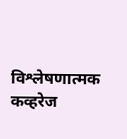विश्लेषणात्मक कव्हरेज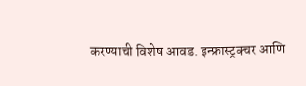करण्याची विशेष आवड. इन्फ्रास्ट्रक्चर आणि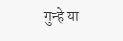गुन्हे या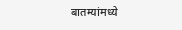बातम्यांमध्ये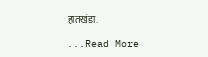हातखंडा.

...Read More